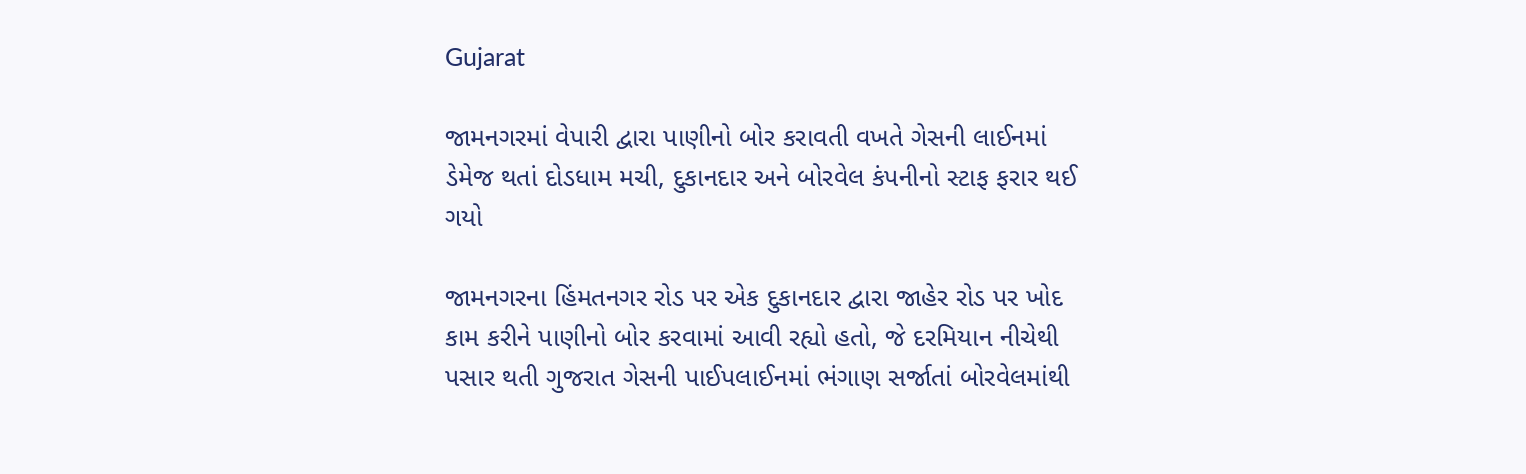Gujarat

જામનગરમાં વેપારી દ્વારા પાણીનો બોર કરાવતી વખતે ગેસની લાઈનમાં ડેમેજ થતાં દોડધામ મચી, દુકાનદાર અને બોરવેલ કંપનીનો સ્ટાફ ફરાર થઈ ગયો

જામનગરના હિંમતનગર રોડ પર એક દુકાનદાર દ્વારા જાહેર રોડ પર ખોદ કામ કરીને પાણીનો બોર કરવામાં આવી રહ્યો હતો, જે દરમિયાન નીચેથી પસાર થતી ગુજરાત ગેસની પાઈપલાઈનમાં ભંગાણ સર્જાતાં બોરવેલમાંથી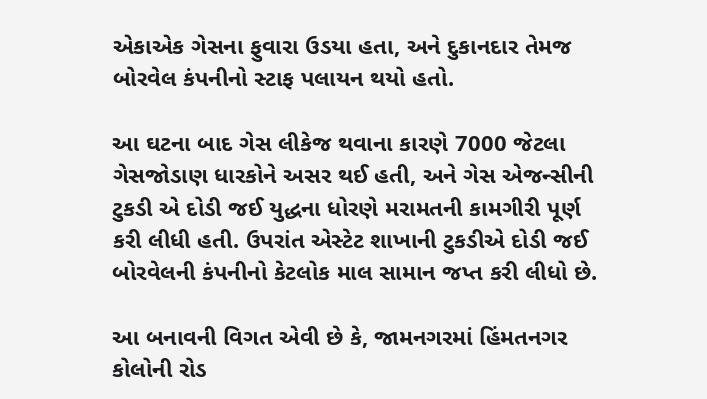એકાએક ગેસના ફુવારા ઉડયા હતા, અને દુકાનદાર તેમજ બોરવેલ કંપનીનો સ્ટાફ પલાયન થયો હતો.

આ ઘટના બાદ ગેસ લીકેજ થવાના કારણે 7000 જેટલા ગેસજોડાણ ધારકોને અસર થઈ હતી, અને ગેસ એજન્સીની ટુકડી એ દોડી જઈ યુદ્ધના ધોરણે મરામતની કામગીરી પૂર્ણ કરી લીધી હતી. ઉપરાંત એસ્ટેટ શાખાની ટુકડીએ દોડી જઈ બોરવેલની કંપનીનો કેટલોક માલ સામાન જપ્ત કરી લીધો છે.

આ બનાવની વિગત એવી છે કે, જામનગરમાં હિંમતનગર કોલોની રોડ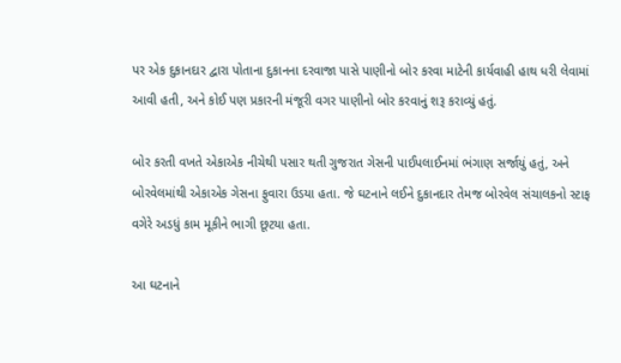પર એક દુકાનદાર દ્વારા પોતાના દુકાનના દરવાજા પાસે પાણીનો બોર કરવા માટેની કાર્યવાહી હાથ ધરી લેવામાં આવી હતી, અને કોઈ પણ પ્રકારની મંજૂરી વગર પાણીનો બોર કરવાનું શરૂ કરાવ્યું હતું.

બોર કરતી વખતે એકાએક નીચેથી પસાર થતી ગુજરાત ગેસની પાઈપલાઈનમાં ભંગાણ સર્જાયું હતું, અને બોરવેલમાંથી એકાએક ગેસના ફુવારા ઉડયા હતા. જે ઘટનાને લઈને દુકાનદાર તેમજ બોરવેલ સંચાલકનો સ્ટાફ વગેરે અડધું કામ મૂકીને ભાગી છૂટયા હતા.

આ ઘટનાને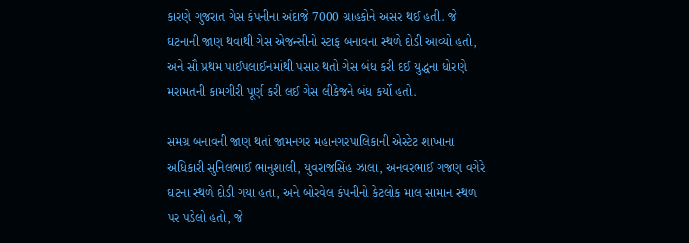કારણે ગુજરાત ગેસ કંપનીના અંદાજે 7000 ગ્રાહકોને અસર થઈ હતી. જે ઘટનાની જાણ થવાથી ગેસ એજન્સીનો સ્ટાફ બનાવના સ્થળે દોડી આવ્યો હતો, અને સૌ પ્રથમ પાઈપલાઈનમાંથી પસાર થતો ગેસ બંધ કરી દઈ યુદ્ધના ધોરણે મરામતની કામગીરી પૂર્ણ કરી લઈ ગેસ લીકેજને બંધ કર્યો હતો.

સમગ્ર બનાવની જાણ થતાં જામનગર મહાનગરપાલિકાની એસ્ટેટ શાખાના અધિકારી સુનિલભાઈ ભાનુશાલી, યુવરાજસિંહ ઝાલા, અનવરભાઈ ગજણ વગેરે ઘટના સ્થળે દોડી ગયા હતા, અને બોરવેલ કંપનીનો કેટલોક માલ સામાન સ્થળ પર પડેલો હતો, જે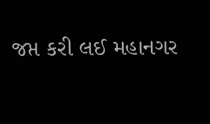જપ્ત કરી લઈ મહાનગર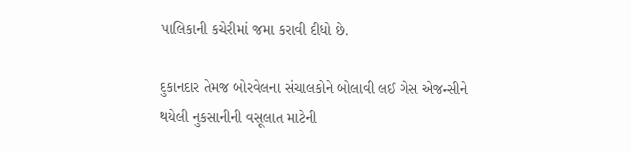પાલિકાની કચેરીમાં જમા કરાવી દીધો છે.

દુકાનદાર તેમજ બોરવેલના સંચાલકોને બોલાવી લઈ ગેસ એજન્સીને થયેલી નુકસાનીની વસૂલાત માટેની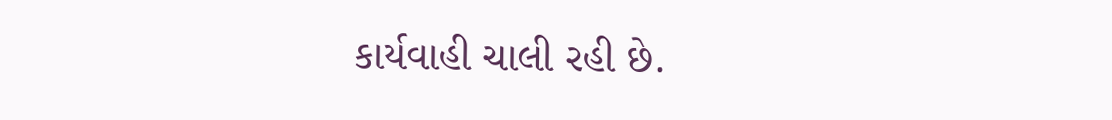કાર્યવાહી ચાલી રહી છે.